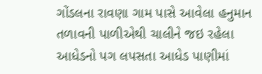ગોંડલના રાવણા ગામ પાસે આવેલા હનુમાન તળાવની પાળીએથી ચાલીને જઇ રહેલા આધેડનો પગ લપસતા આધેડ પાણીમાં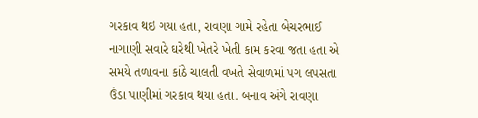ગરકાવ થઇ ગયા હતા, રાવણા ગામે રહેતા બેચરભાઈ નાગાણી સવારે ઘરેથી ખેતરે ખેતી કામ કરવા જતા હતા એ સમયે તળાવના કાંઠે ચાલતી વખતે સેવાળમાં પગ લપસતા ઉંડા પાણીમાં ગરકાવ થયા હતા. બનાવ અંગે રાવણા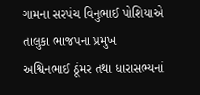ગામના સરપંચ વિનુભાઈ પોશિયાએ તાલુકા ભાજપના પ્રમુખ અશ્વિનભાઈ ઠૂંમર તથા ધારાસભ્યનાં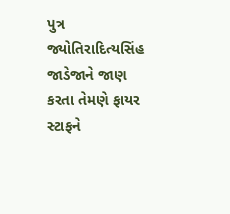પુત્ર જ્યોતિરાદિત્યસિંહ જાડેજાને જાણ કરતા તેમણે ફાયર સ્ટાફને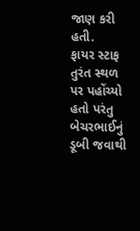જાણ કરી હતી.
ફાયર સ્ટાફ તુરંત સ્થળ પર પહોંચ્યો હતો પરંતુ બેચરભાઈનું ડૂબી જવાથી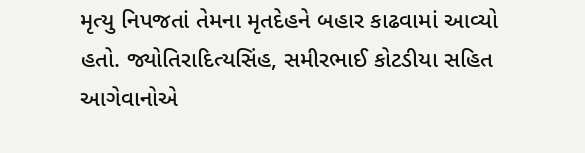મૃત્યુ નિપજતાં તેમના મૃતદેહને બહાર કાઢવામાં આવ્યો હતો. જ્યોતિરાદિત્યસિંહ, સમીરભાઈ કોટડીયા સહિત આગેવાનોએ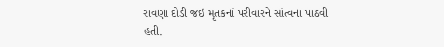રાવણા દોડી જઇ મૃતકનાં પરીવારને સાંત્વના પાઠવી હતી.